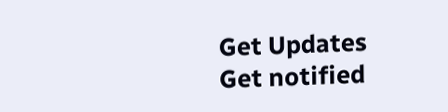Get Updates
Get notified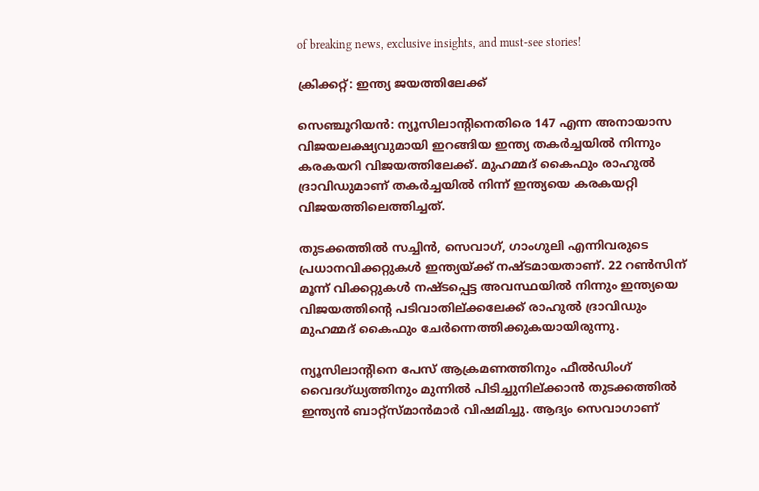of breaking news, exclusive insights, and must-see stories!

ക്രിക്കറ്റ്: ഇന്ത്യ ജയത്തിലേക്ക്

സെഞ്ചൂറിയന്‍: ന്യൂസിലാന്റിനെതിരെ 147 എന്ന അനായാസ വിജയലക്ഷ്യവുമായി ഇറങ്ങിയ ഇന്ത്യ തകര്‍ച്ചയില്‍ നിന്നും കരകയറി വിജയത്തിലേക്ക്. മുഹമ്മദ് കൈഫും രാഹുല്‍ ദ്രാവിഡുമാണ് തകര്‍ച്ചയില്‍ നിന്ന് ഇന്ത്യയെ കരകയറ്റി വിജയത്തിലെത്തിച്ചത്.

തുടക്കത്തില്‍ സച്ചിന്‍, സെവാഗ്, ഗാംഗുലി എന്നിവരുടെ പ്രധാനവിക്കറ്റുകള്‍ ഇന്ത്യയ്ക്ക് നഷ്ടമായതാണ്. 22 റണ്‍സിന് മൂന്ന് വിക്കറ്റുകള്‍ നഷ്ടപ്പെട്ട അവസ്ഥയില്‍ നിന്നും ഇന്ത്യയെ വിജയത്തിന്റെ പടിവാതില്ക്കലേക്ക് രാഹുല്‍ ദ്രാവിഡും മുഹമ്മദ് കൈഫും ചേര്‍ന്നെത്തിക്കുകയായിരുന്നു.

ന്യൂസിലാന്റിനെ പേസ് ആക്രമണത്തിനും ഫീല്‍ഡിംഗ് വൈദഗ്ധ്യത്തിനും മുന്നില്‍ പിടിച്ചുനില്ക്കാന്‍ തുടക്കത്തില്‍ ഇന്ത്യന്‍ ബാറ്റ്സ്മാന്‍മാര്‍ വിഷമിച്ചു. ആദ്യം സെവാഗാണ്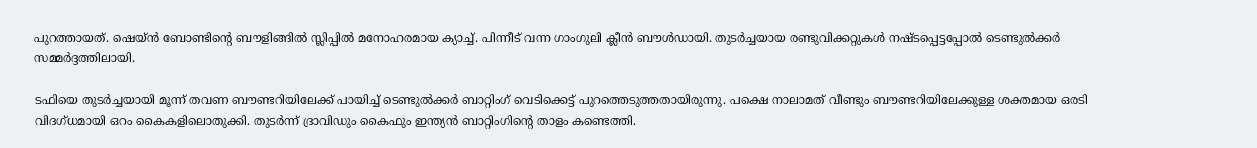പുറത്തായത്. ഷെയ്ന്‍ ബോണ്ടിന്റെ ബൗളിങ്ങില്‍ സ്ലിപ്പില്‍ മനോഹരമായ ക്യാച്ച്. പിന്നീട് വന്ന ഗാംഗുലി ക്ലീന്‍ ബൗള്‍ഡായി. തുടര്‍ച്ചയായ രണ്ടുവിക്കറ്റുകള്‍ നഷ്ടപ്പെട്ടപ്പോല്‍ ടെണ്ടുല്‍ക്കര്‍ സമ്മര്‍ദ്ദത്തിലായി.

ടഫിയെ തുടര്‍ച്ചയായി മൂന്ന് തവണ ബൗണ്ടറിയിലേക്ക് പായിച്ച് ടെണ്ടുല്‍ക്കര്‍ ബാറ്റിംഗ് വെടിക്കെട്ട് പുറത്തെടുത്തതായിരുന്നു. പക്ഷെ നാലാമത് വീണ്ടും ബൗണ്ടറിയിലേക്കുള്ള ശക്തമായ ഒരടി വിദഗ്ധമായി ഒറം കൈകളിലൊതുക്കി. തുടര്‍ന്ന് ദ്രാവിഡും കൈഫും ഇന്ത്യന്‍ ബാറ്റിംഗിന്റെ താളം കണ്ടെത്തി.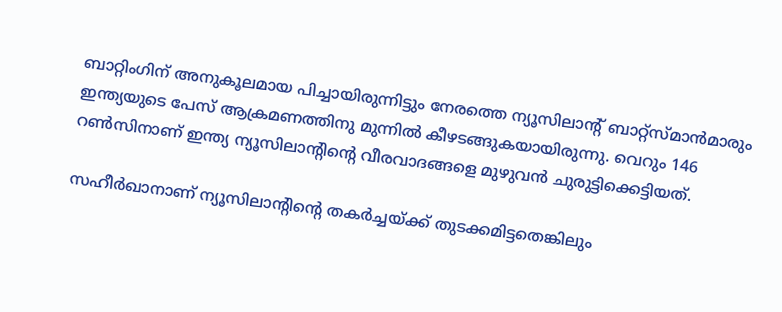ബാറ്റിംഗിന് അനുകൂലമായ പിച്ചായിരുന്നിട്ടും നേരത്തെ ന്യൂസിലാന്റ് ബാറ്റ്സ്മാന്‍മാരും ഇന്ത്യയുടെ പേസ് ആക്രമണത്തിനു മുന്നില്‍ കീഴടങ്ങുകയായിരുന്നു. വെറും 146 റണ്‍സിനാണ് ഇന്ത്യ ന്യൂസിലാന്റിന്റെ വീരവാദങ്ങളെ മുഴുവന്‍ ചുരുട്ടിക്കെട്ടിയത്.

സഹീര്‍ഖാനാണ് ന്യൂസിലാന്റിന്റെ തകര്‍ച്ചയ്ക്ക് തുടക്കമിട്ടതെങ്കിലും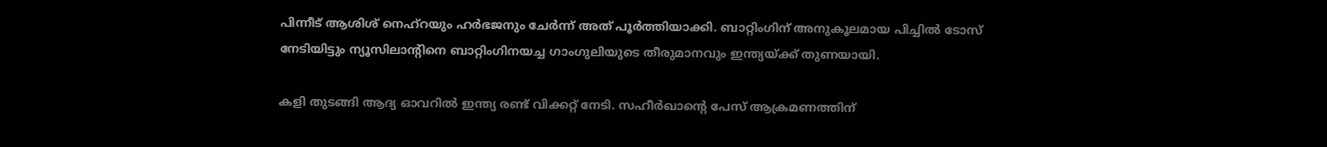പിന്നീട് ആശിശ് നെഹ്റയും ഹര്‍ഭജനും ചേര്‍ന്ന് അത് പൂര്‍ത്തിയാക്കി. ബാറ്റിംഗിന് അനുകൂലമായ പിച്ചില്‍ ടോസ് നേടിയിട്ടും ന്യൂസിലാന്റിനെ ബാറ്റിംഗിനയച്ച ഗാംഗുലിയുടെ തീരുമാനവും ഇന്ത്യയ്ക്ക് തുണയായി.

കളി തുടങ്ങി ആദ്യ ഓവറില്‍ ഇന്ത്യ രണ്ട് വിക്കറ്റ് നേടി. സഹീര്‍ഖാന്റെ പേസ് ആക്രമണത്തിന്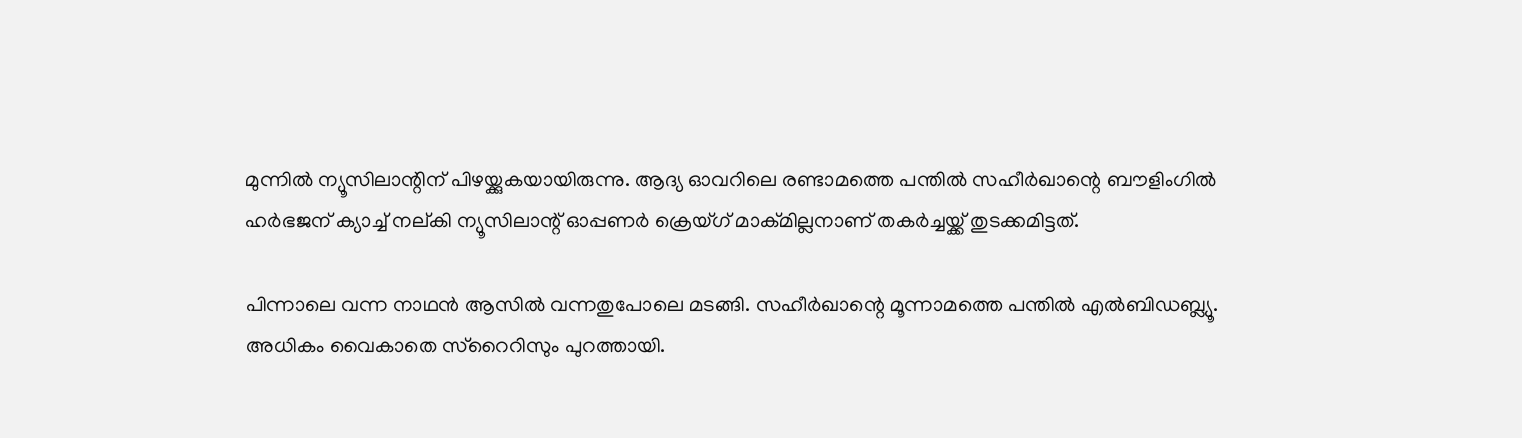മുന്നില്‍ ന്യൂസിലാന്റിന് പിഴയ്ക്കുകയായിരുന്നു. ആദ്യ ഓവറിലെ രണ്ടാമത്തെ പന്തില്‍ സഹീര്‍ഖാന്റെ ബൗളിംഗില്‍ ഹര്‍ഭജന് ക്യാച്ച് നല്കി ന്യൂസിലാന്റ് ഓപ്പണര്‍ ക്രെയ്ഗ് മാക്മില്ലനാണ് തകര്‍ച്ചയ്ക്ക് തുടക്കമിട്ടത്.

പിന്നാലെ വന്ന നാഥന്‍ ആസില്‍ വന്നതുപോലെ മടങ്ങി. സഹീര്‍ഖാന്റെ മൂന്നാമത്തെ പന്തില്‍ എല്‍ബിഡബ്ല്യൂ. അധികം വൈകാതെ സ്റൈറിസും പുറത്തായി.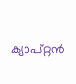ക്യാപ്റ്റന്‍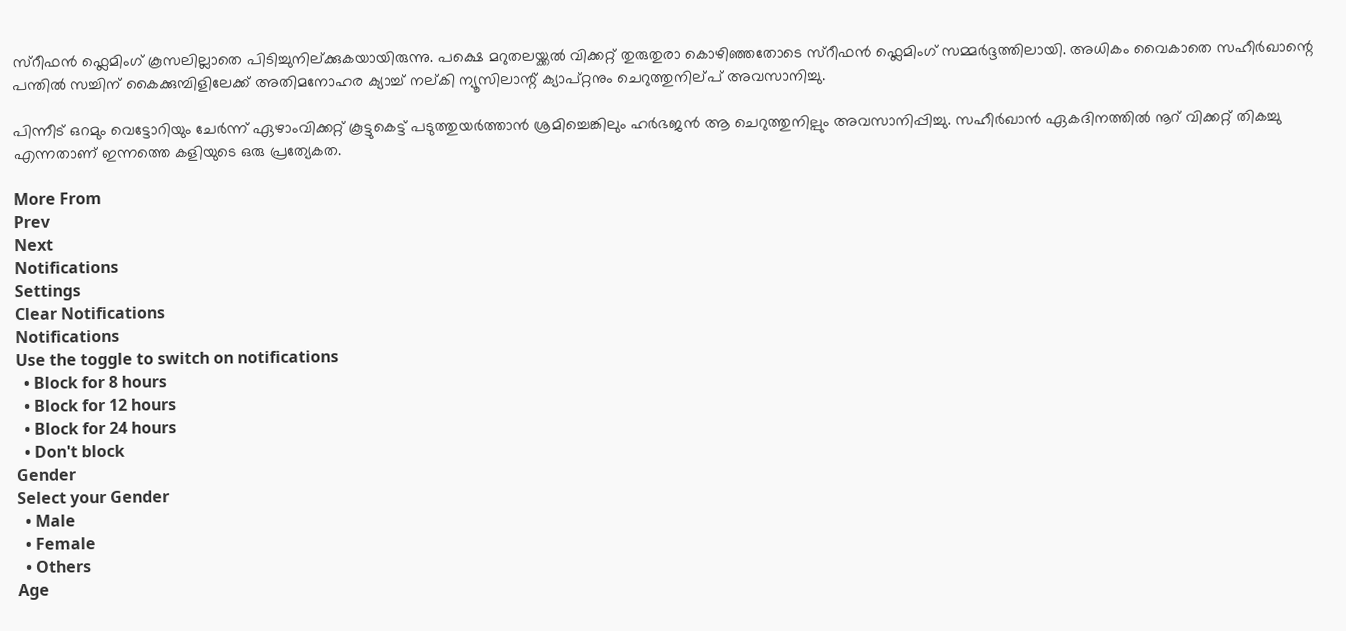സ്റീഫന്‍ ഫ്ലെമിംഗ് കൂസലില്ലാതെ പിടിച്ചുനില്ക്കുകയായിരുന്നു. പക്ഷെ മറുതലയ്ക്കല്‍ വിക്കറ്റ് തുരുതുരാ കൊഴിഞ്ഞതോടെ സ്റീഫന്‍ ഫ്ലെമിംഗ് സമ്മര്‍ദ്ദത്തിലായി. അധികം വൈകാതെ സഹീര്‍ഖാന്റെ പന്തില്‍ സച്ചിന് കൈക്കുമ്പിളിലേക്ക് അതിമനോഹര ക്യാച്ച് നല്കി ന്യൂസിലാന്റ് ക്യാപ്റ്റനും ചെറുത്തുനില്പ് അവസാനിച്ചു.

പിന്നീട് ഒറമും വെട്ടോറിയും ചേര്‍ന്ന് ഏഴാംവിക്കറ്റ് കൂട്ടുകെട്ട് പടുത്തുയര്‍ത്താന്‍ ശ്രമിച്ചെങ്കിലും ഹര്‍ഭജന്‍ ആ ചെറുത്തുനില്പും അവസാനിപ്പിച്ചു. സഹീര്‍ഖാന്‍ ഏകദിനത്തില്‍ നൂറ് വിക്കറ്റ് തികച്ചു എന്നതാണ് ഇന്നത്തെ കളിയുടെ ഒരു പ്രത്യേകത.

More From
Prev
Next
Notifications
Settings
Clear Notifications
Notifications
Use the toggle to switch on notifications
  • Block for 8 hours
  • Block for 12 hours
  • Block for 24 hours
  • Don't block
Gender
Select your Gender
  • Male
  • Female
  • Others
Age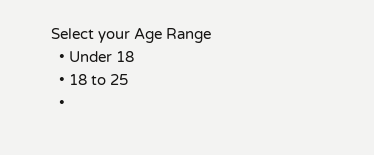Select your Age Range
  • Under 18
  • 18 to 25
  •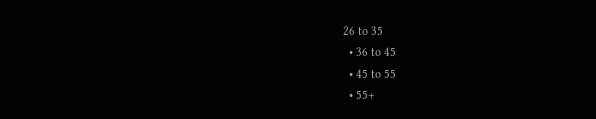26 to 35
  • 36 to 45
  • 45 to 55
  • 55+